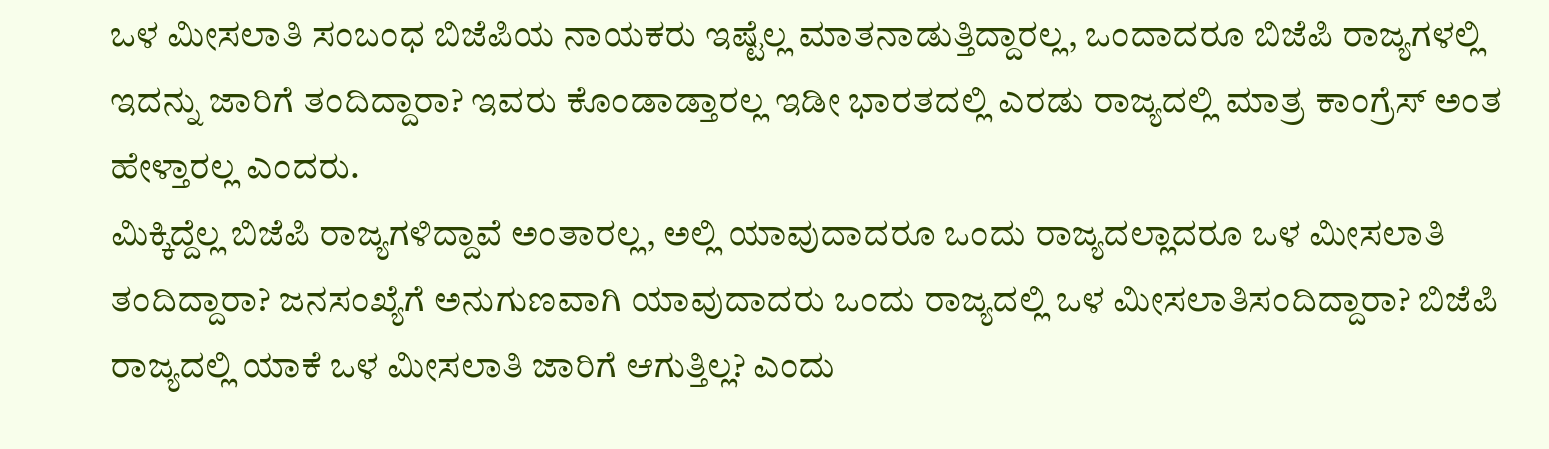ಒಳ ಮೀಸಲಾತಿ ಸಂಬಂಧ ಬಿಜೆಪಿಯ ನಾಯಕರು ಇಷ್ಟೆಲ್ಲ ಮಾತನಾಡುತ್ತಿದ್ದಾರಲ್ಲ, ಒಂದಾದರೂ ಬಿಜೆಪಿ ರಾಜ್ಯಗಳಲ್ಲಿ ಇದನ್ನು ಜಾರಿಗೆ ತಂದಿದ್ದಾರಾ? ಇವರು ಕೊಂಡಾಡ್ತಾರಲ್ಲ ಇಡೀ ಭಾರತದಲ್ಲಿ ಎರಡು ರಾಜ್ಯದಲ್ಲಿ ಮಾತ್ರ ಕಾಂಗ್ರೆಸ್ ಅಂತ ಹೇಳ್ತಾರಲ್ಲ ಎಂದರು.
ಮಿಕ್ಕಿದ್ದೆಲ್ಲ ಬಿಜೆಪಿ ರಾಜ್ಯಗಳಿದ್ದಾವೆ ಅಂತಾರಲ್ಲ, ಅಲ್ಲಿ ಯಾವುದಾದರೂ ಒಂದು ರಾಜ್ಯದಲ್ಲಾದರೂ ಒಳ ಮೀಸಲಾತಿ ತಂದಿದ್ದಾರಾ? ಜನಸಂಖ್ಯೆಗೆ ಅನುಗುಣವಾಗಿ ಯಾವುದಾದರು ಒಂದು ರಾಜ್ಯದಲ್ಲಿ ಒಳ ಮೀಸಲಾತಿಸಂದಿದ್ದಾರಾ? ಬಿಜೆಪಿ ರಾಜ್ಯದಲ್ಲಿ ಯಾಕೆ ಒಳ ಮೀಸಲಾತಿ ಜಾರಿಗೆ ಆಗುತ್ತಿಲ್ಲ? ಎಂದು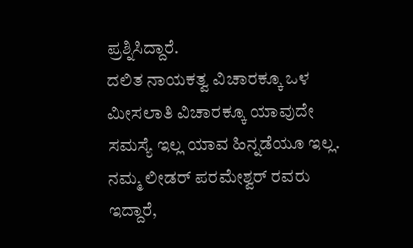ಪ್ರಶ್ನಿಸಿದ್ದಾರೆ.
ದಲಿತ ನಾಯಕತ್ವ ವಿಚಾರಕ್ಕೂ ಒಳ ಮೀಸಲಾತಿ ವಿಚಾರಕ್ಕೂ ಯಾವುದೇ ಸಮಸ್ಯೆ ಇಲ್ಲ ಯಾವ ಹಿನ್ನಡೆಯೂ ಇಲ್ಲ. ನಮ್ಮ ಲೀಡರ್ ಪರಮೇಶ್ವರ್ ರವರು ಇದ್ದಾರೆ,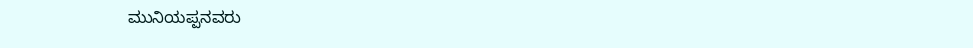ಮುನಿಯಪ್ಪನವರು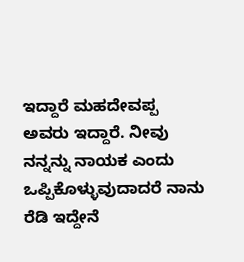ಇದ್ದಾರೆ ಮಹದೇವಪ್ಪ ಅವರು ಇದ್ದಾರೆ. ನೀವು ನನ್ನನ್ನು ನಾಯಕ ಎಂದು ಒಪ್ಪಿಕೊಳ್ಳುವುದಾದರೆ ನಾನು ರೆಡಿ ಇದ್ದೇನೆ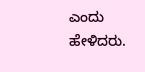ಎಂದು ಹೇಳಿದರು.